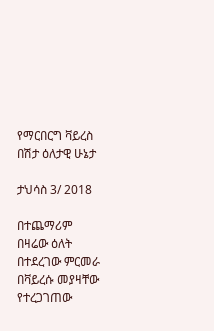የማርበርግ ቫይረስ በሽታ ዕለታዊ ሁኔታ

ታህሳስ 3/ 2018

በተጨማሪም በዛሬው ዕለት በተደረገው ምርመራ በቫይረሱ መያዛቸው የተረጋገጠው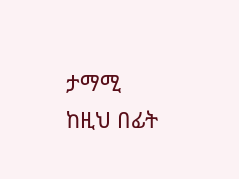ታማሚ ከዚህ በፊት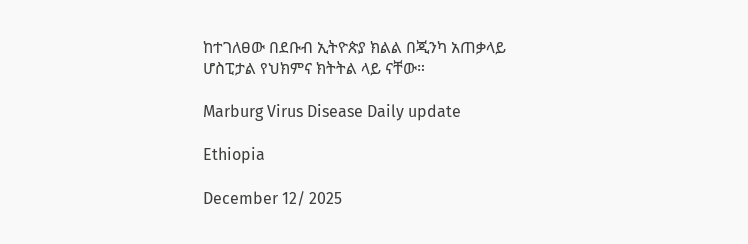ከተገለፀው በደቡብ ኢትዮጵያ ክልል በጂንካ አጠቃላይ ሆስፒታል የህክምና ክትትል ላይ ናቸው።

Marburg Virus Disease Daily update

Ethiopia

December 12/ 2025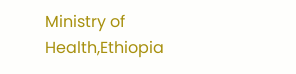Ministry of Health,Ethiopia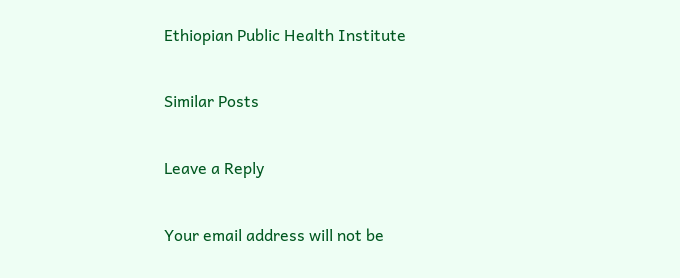Ethiopian Public Health Institute

Similar Posts

Leave a Reply

Your email address will not be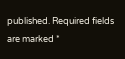published. Required fields are marked *